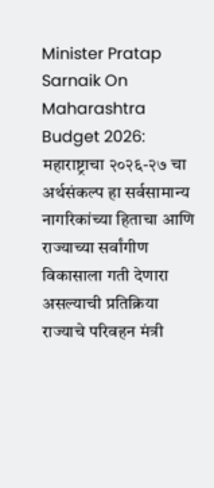Minister Pratap Sarnaik On Maharashtra Budget 2026: महाराष्ट्राचा २०२६-२७ चा अर्थसंकल्प हा सर्वसामान्य नागरिकांच्या हिताचा आणि राज्याच्या सर्वांगीण विकासाला गती देणारा असल्याची प्रतिक्रिया राज्याचे परिवहन मंत्री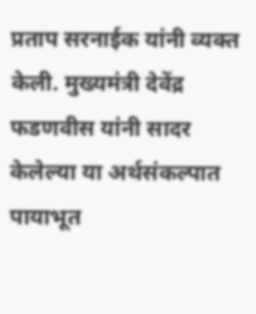प्रताप सरनाईक यांनी व्यक्त केली. मुख्यमंत्री देवेंद्र फडणवीस यांनी सादर केलेल्या या अर्थसंकल्पात पायाभूत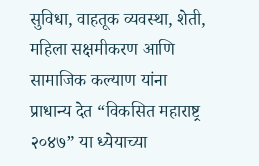सुविधा, वाहतूक व्यवस्था, शेती, महिला सक्षमीकरण आणि सामाजिक कल्याण यांना प्राधान्य देत “विकसित महाराष्ट्र २०४७” या ध्येयाच्या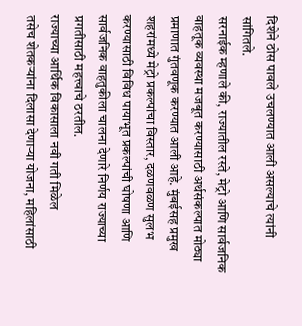दिशेने ठोस पावले उचलण्यात आली असल्याचे त्यांनी सांगितले.
सरनाईक म्हणाले की, राज्यातील रस्ते, मेट्रो आणि सार्वजनिक वाहतूक व्यवस्था मजबूत करण्यासाठी अर्थसंकल्पात मोठ्या प्रमाणात गुंतवणूक करण्यात आली आहे. मुंबईसह प्रमुख शहरांमध्ये मेट्रो प्रकल्पांचा विस्तार, दळणवळण सुलभ करण्यासाठी विविध पायाभूत प्रकल्पांची घोषणा आणि सार्वजनिक वाहतुकीला चालना देणारे निर्णय राज्याच्या प्रगतीसाठी महत्त्वाचे ठरतील.
राज्याच्या आर्थिक विकासाला नवी गती मिळेल
तसेच शेतकऱ्यांना दिलासा देणाऱ्या योजना, महिलांसाठी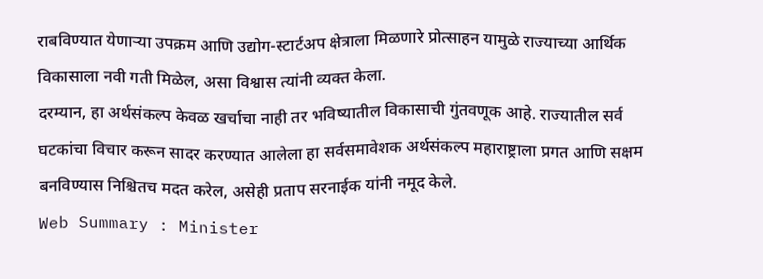राबविण्यात येणाऱ्या उपक्रम आणि उद्योग-स्टार्टअप क्षेत्राला मिळणारे प्रोत्साहन यामुळे राज्याच्या आर्थिक विकासाला नवी गती मिळेल, असा विश्वास त्यांनी व्यक्त केला.
दरम्यान, हा अर्थसंकल्प केवळ खर्चाचा नाही तर भविष्यातील विकासाची गुंतवणूक आहे. राज्यातील सर्व घटकांचा विचार करून सादर करण्यात आलेला हा सर्वसमावेशक अर्थसंकल्प महाराष्ट्राला प्रगत आणि सक्षम बनविण्यास निश्चितच मदत करेल, असेही प्रताप सरनाईक यांनी नमूद केले.
Web Summary : Minister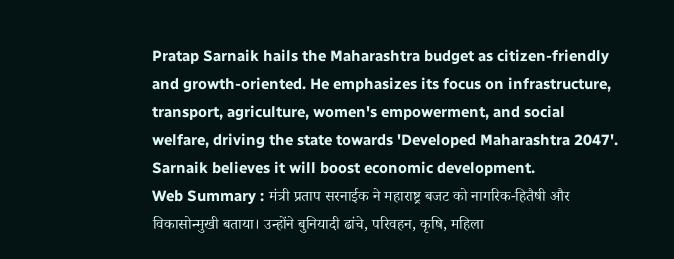Pratap Sarnaik hails the Maharashtra budget as citizen-friendly and growth-oriented. He emphasizes its focus on infrastructure, transport, agriculture, women's empowerment, and social welfare, driving the state towards 'Developed Maharashtra 2047'. Sarnaik believes it will boost economic development.
Web Summary : मंत्री प्रताप सरनाईक ने महाराष्ट्र बजट को नागरिक-हितैषी और विकासोन्मुखी बताया। उन्होंने बुनियादी ढांचे, परिवहन, कृषि, महिला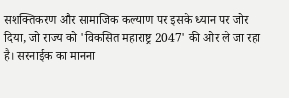सशक्तिकरण और सामाजिक कल्याण पर इसके ध्यान पर जोर दिया, जो राज्य को 'विकसित महाराष्ट्र 2047' की ओर ले जा रहा है। सरनाईक का मानना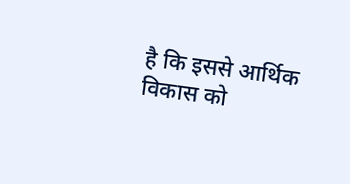है कि इससे आर्थिक विकास को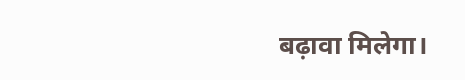बढ़ावा मिलेगा।